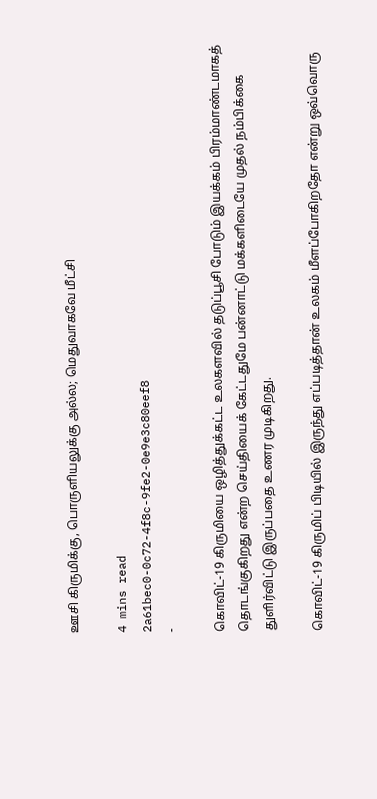ஊசி கிருமிக்கு, பொருளியலுக்கு அல்ல; மெதுவாகவே மீட்சி

4 mins read
2a61bec0-0c72-4f8c-9fe2-0e9e3c80eef8
-

கொவிட்-19 கிருமியை ஒழித்துக்கட்ட உலகளவில் தடுப்பூசி போடும் இயக்கம் பிரம்மாண்டமாகத் தொடங்குகிறது என்ற செய்தியைக் கேட்டதுமே பன்னாட்டு மக்களிடையே முதல் நம்பிக்கை துளிர்விட்டு இருப்பதை உணர முடிகிறது.

கொவிட்-19 கிருமிப் பிடியில் இருந்து எப்படித்தான் உலகம் மீளப்போகிறதோ என்று ஒவ்வொரு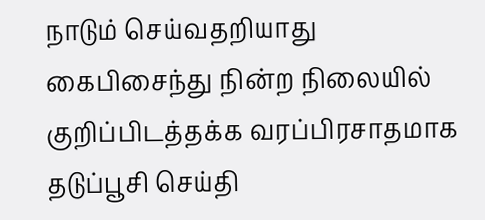நாடும் செய்வதறியாது கைபிசைந்து நின்ற நிலையில் குறிப்பிடத்தக்க வரப்பிரசாதமாக தடுப்பூசி செய்தி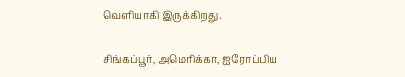வெளியாகி இருக்கிறது.

சிங்கப்பூர், அமெரிக்கா, ஐரோப்பிய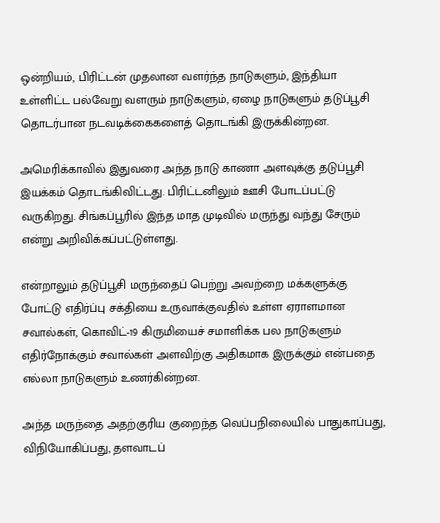ஒன்றியம், பிரிட்டன் முதலான வளர்ந்த நாடுகளும், இந்தியா உள்ளிட்ட பல்வேறு வளரும் நாடுகளும், ஏழை நாடுகளும் தடுப்பூசி தொடர்பான நடவடிக்கைகளைத் தொடங்கி இருக்கின்றன.

அமெரிக்காவில் இதுவரை அந்த நாடு காணா அளவுக்கு தடுப்பூசி இயக்கம் தொடங்கிவிட்டது. பிரிட்டனிலும் ஊசி போடப்பட்டு வருகிறது. சிங்கப்பூரில் இந்த மாத முடிவில் மருந்து வந்து சேரும் என்று அறிவிக்கப்பட்டுள்ளது.

என்றாலும் தடுப்பூசி மருந்தைப் பெற்று அவற்றை மக்களுக்கு போட்டு எதிர்ப்பு சக்தியை உருவாக்குவதில் உள்ள ஏராளமான சவால்கள், கொவிட்-19 கிருமியைச் சமாளிக்க பல நாடுகளும் எதிர்நோக்கும் சவால்கள் அளவிற்கு அதிகமாக இருக்கும் என்பதை எல்லா நாடுகளும் உணர்கின்றன.

அந்த மருந்தை அதற்குரிய குறைந்த வெப்பநிலையில் பாதுகாப்பது, விநியோகிப்பது, தளவாடப்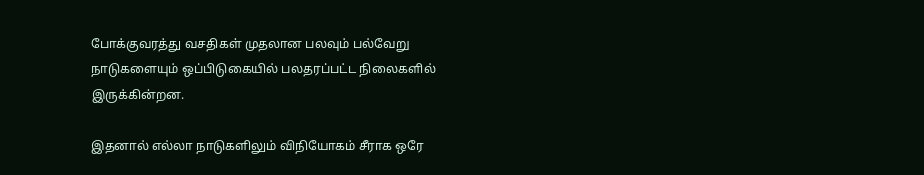போக்குவரத்து வசதிகள் முதலான பலவும் பல்வேறு நாடுகளையும் ஒப்பிடுகையில் பலதரப்பட்ட நிலைகளில் இருக்கின்றன.

இதனால் எல்லா நாடுகளிலும் விநியோகம் சீராக ஒரே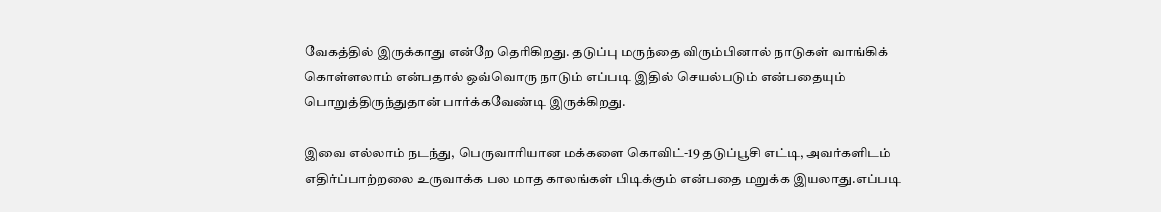வேகத்தில் இருக்காது என்றே தெரிகிறது. தடுப்பு மருந்தை விரும்பினால் நாடுகள் வாங்கிக் கொள்ளலாம் என்பதால் ஒவ்வொரு நாடும் எப்படி இதில் செயல்படும் என்பதையும் பொறுத்திருந்துதான் பார்க்கவேண்டி இருக்கிறது.

இவை எல்லாம் நடந்து, பெருவாரியான மக்களை கொவிட்-19 தடுப்பூசி எட்டி, அவர்களிடம் எதிர்ப்பாற்றலை உருவாக்க பல மாத காலங்கள் பிடிக்கும் என்பதை மறுக்க இயலாது.எப்படி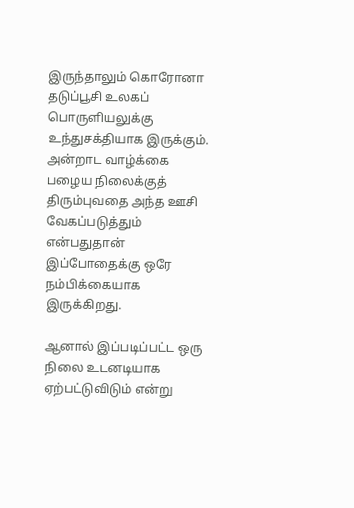இருந்தாலும் கொரோனா தடுப்பூசி உலகப் பொருளியலுக்கு உந்துசக்தியாக இருக்கும். அன்றாட வாழ்க்கை பழைய நிலைக்குத் திரும்புவதை அந்த ஊசி வேகப்படுத்தும் என்பதுதான் இப்போதைக்கு ஒரே நம்பிக்கையாக இருக்கிறது.

ஆனால் இப்படிப்பட்ட ஒரு நிலை உடனடியாக ஏற்பட்டுவிடும் என்று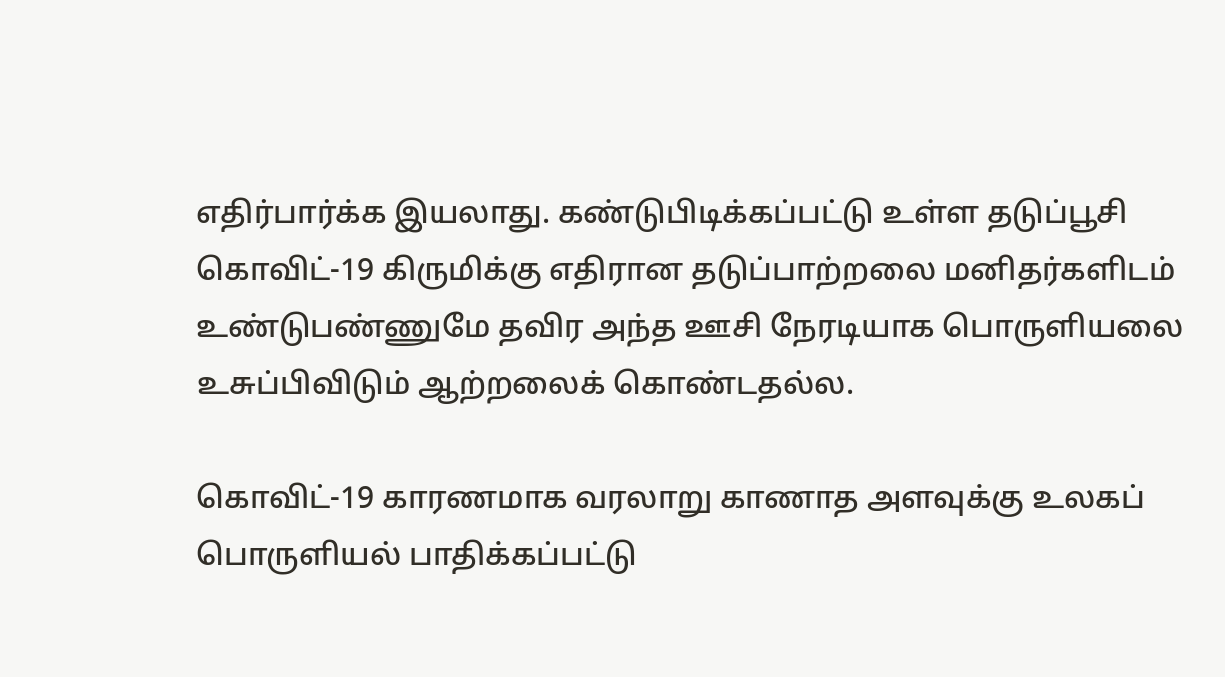எதிர்பார்க்க இயலாது. கண்டுபிடிக்கப்பட்டு உள்ள தடுப்பூசி கொவிட்-19 கிருமிக்கு எதிரான தடுப்பாற்றலை மனிதர்களிடம் உண்டுபண்ணுமே தவிர அந்த ஊசி நேரடியாக பொருளியலை உசுப்பிவிடும் ஆற்றலைக் கொண்டதல்ல.

கொவிட்-19 காரணமாக வரலாறு காணாத அளவுக்கு உலகப் பொருளியல் பாதிக்கப்பட்டு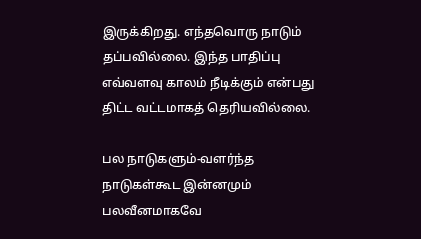இருக்கிறது. எந்தவொரு நாடும் தப்பவில்லை. இந்த பாதிப்பு எவ்வளவு காலம் நீடிக்கும் என்பது திட்ட வட்டமாகத் தெரியவில்லை.

பல நாடுகளும்-வளர்ந்த நாடுகள்கூட இன்னமும் பலவீனமாகவே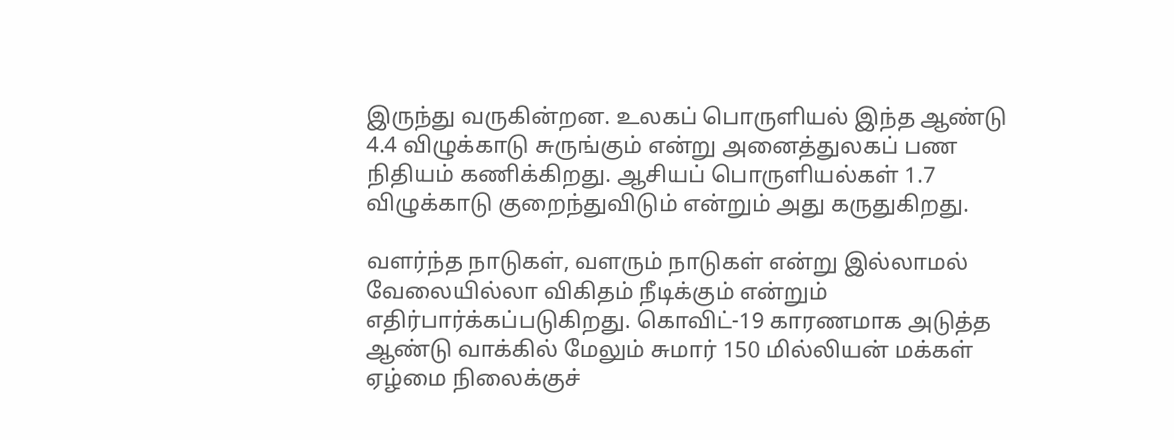இருந்து வருகின்றன. உலகப் பொருளியல் இந்த ஆண்டு 4.4 விழுக்காடு சுருங்கும் என்று அனைத்துலகப் பண நிதியம் கணிக்கிறது. ஆசியப் பொருளியல்கள் 1.7 விழுக்காடு குறைந்துவிடும் என்றும் அது கருதுகிறது.

வளர்ந்த நாடுகள், வளரும் நாடுகள் என்று இல்லாமல் வேலையில்லா விகிதம் நீடிக்கும் என்றும் எதிர்பார்க்கப்படுகிறது. கொவிட்-19 காரணமாக அடுத்த ஆண்டு வாக்கில் மேலும் சுமார் 150 மில்லியன் மக்கள் ஏழ்மை நிலைக்குச்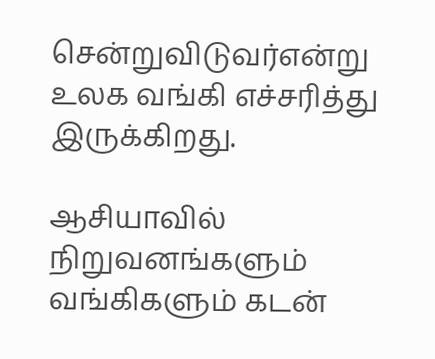சென்றுவிடுவர்என்று உலக வங்கி எச்சரித்து இருக்கிறது.

ஆசியாவில் நிறுவனங்களும் வங்கிகளும் கடன்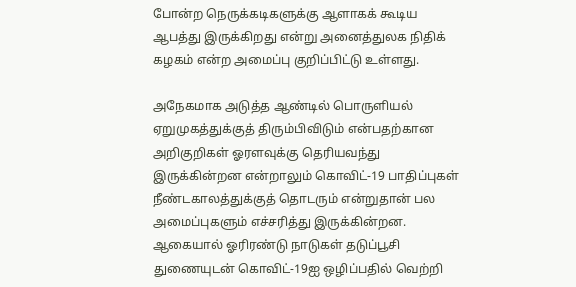போன்ற நெருக்கடிகளுக்கு ஆளாகக் கூடிய ஆபத்து இருக்கிறது என்று அனைத்துலக நிதிக் கழகம் என்ற அமைப்பு குறிப்பிட்டு உள்ளது.

அநேகமாக அடுத்த ஆண்டில் பொருளியல் ஏறுமுகத்துக்குத் திரும்பிவிடும் என்பதற்கான அறிகுறிகள் ஓரளவுக்கு தெரியவந்து இருக்கின்றன என்றாலும் கொவிட்-19 பாதிப்புகள் நீண்டகாலத்துக்குத் தொடரும் என்றுதான் பல அமைப்புகளும் எச்சரித்து இருக்கின்றன. ஆகையால் ஓரிரண்டு நாடுகள் தடுப்பூசி துணையுடன் கொவிட்-19ஐ ஒழிப்பதில் வெற்றி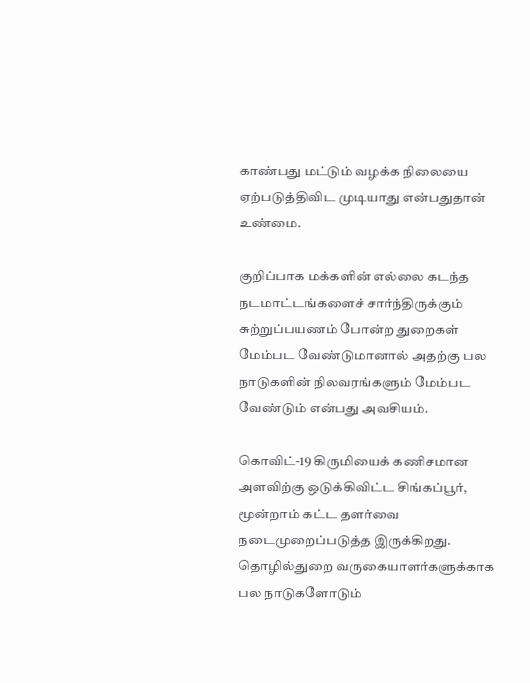காண்பது மட்டும் வழக்க நிலையை ஏற்படுத்திவிட முடியாது என்பதுதான் உண்மை.

குறிப்பாக மக்களின் எல்லை கடந்த நடமாட்டங்களைச் சார்ந்திருக்கும் சுற்றுப்பயணம் போன்ற துறைகள் மேம்பட வேண்டுமானால் அதற்கு பல நாடுகளின் நிலவரங்களும் மேம்பட வேண்டும் என்பது அவசியம்.

கொவிட்-19 கிருமியைக் கணிசமான அளவிற்கு ஒடுக்கிவிட்ட சிங்கப்பூர், மூன்றாம் கட்ட தளர்வை நடைமுறைப்படுத்த இருக்கிறது. தொழில்துறை வருகையாளர்களுக்காக பல நாடுகளோடும்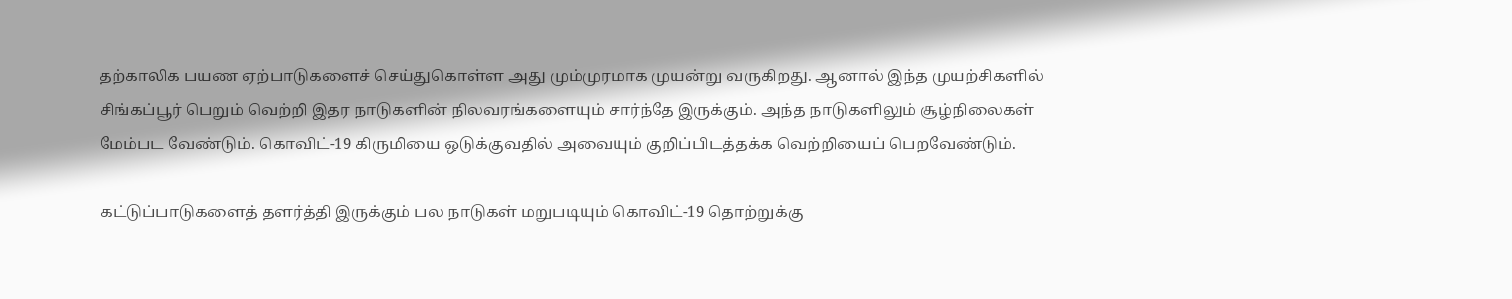தற்காலிக பயண ஏற்பாடுகளைச் செய்துகொள்ள அது மும்முரமாக முயன்று வருகிறது. ஆனால் இந்த முயற்சிகளில் சிங்கப்பூர் பெறும் வெற்றி இதர நாடுகளின் நிலவரங்களையும் சார்ந்தே இருக்கும். அந்த நாடுகளிலும் சூழ்நிலைகள் மேம்பட வேண்டும். கொவிட்-19 கிருமியை ஒடுக்குவதில் அவையும் குறிப்பிடத்தக்க வெற்றியைப் பெறவேண்டும்.

கட்டுப்பாடுகளைத் தளர்த்தி இருக்கும் பல நாடுகள் மறுபடியும் கொவிட்-19 தொற்றுக்கு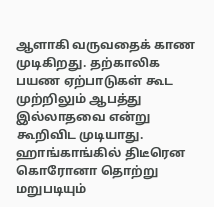ஆளாகி வருவதைக் காண முடிகிறது. தற்காலிக பயண ஏற்பாடுகள் கூட முற்றிலும் ஆபத்து இல்லாதவை என்று கூறிவிட முடியாது. ஹாங்காங்கில் திடீரென கொரோனா தொற்று மறுபடியும்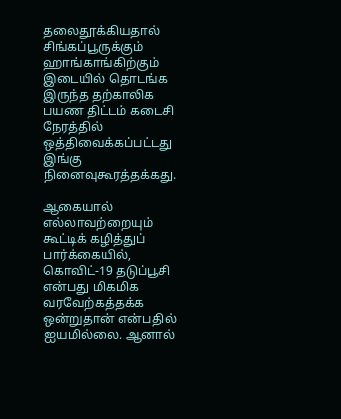தலைதூக்கியதால் சிங்கப்பூருக்கும் ஹாங்காங்கிற்கும் இடையில் தொடங்க இருந்த தற்காலிக பயண திட்டம் கடைசி நேரத்தில் ஒத்திவைக்கப்பட்டது இங்கு நினைவுகூரத்தக்கது.

ஆகையால் எல்லாவற்றையும் கூட்டிக் கழித்துப் பார்க்கையில், கொவிட்-19 தடுப்பூசி என்பது மிகமிக வரவேற்கத்தக்க ஒன்றுதான் என்பதில் ஐயமில்லை. ஆனால்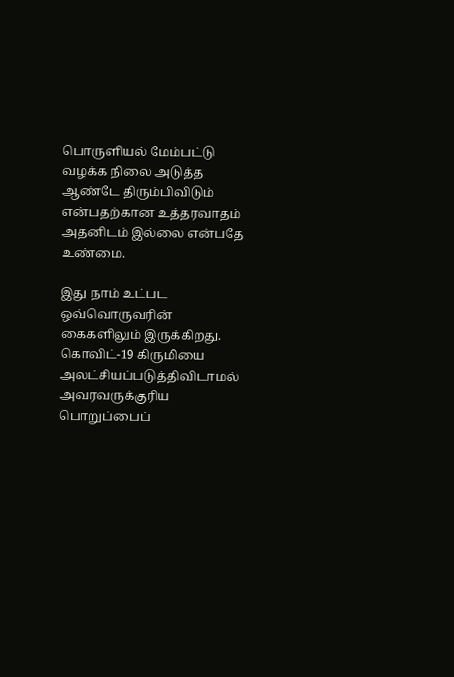பொருளியல் மேம்பட்டு வழக்க நிலை அடுத்த ஆண்டே திரும்பிவிடும் என்பதற்கான உத்தரவாதம் அதனிடம் இல்லை என்பதே உண்மை.

இது நாம் உட்பட ஒவ்வொருவரின் கைகளிலும் இருக்கிறது. கொவிட்-19 கிருமியை அலட்சியப்படுத்திவிடாமல் அவரவருக்குரிய பொறுப்பைப்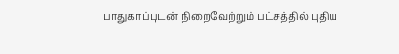பாதுகாப்புடன் நிறைவேற்றும் பட்சத்தில் புதிய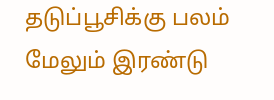தடுப்பூசிக்கு பலம் மேலும் இரண்டு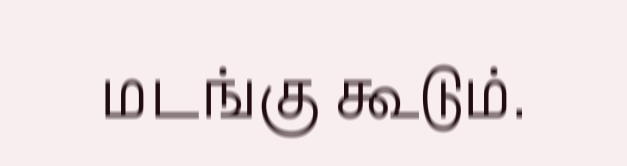மடங்கு கூடும்.